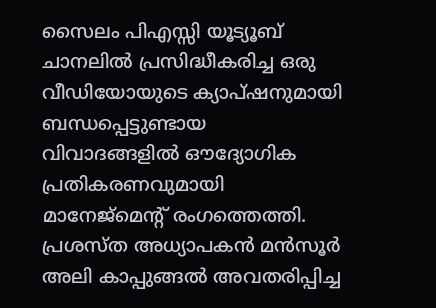സൈലം പിഎസ്സി യൂട്യൂബ് ചാനലിൽ പ്രസിദ്ധീകരിച്ച ഒരു വീഡിയോയുടെ ക്യാപ്ഷനുമായി ബന്ധപ്പെട്ടുണ്ടായ വിവാദങ്ങളിൽ ഔദ്യോഗിക പ്രതികരണവുമായി മാനേജ്മെന്റ് രംഗത്തെത്തി. പ്രശസ്ത അധ്യാപകൻ മൻസൂർ അലി കാപ്പുങ്ങൽ അവതരിപ്പിച്ച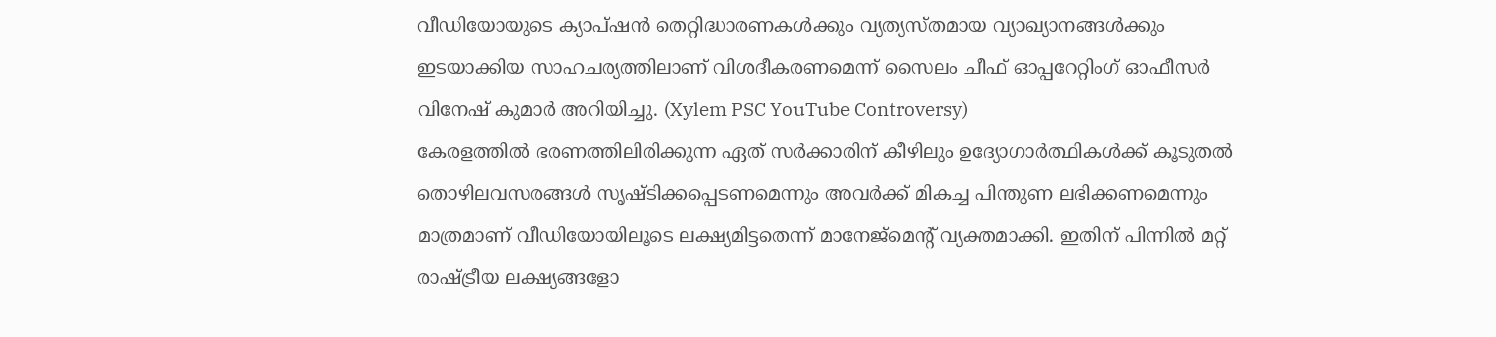വീഡിയോയുടെ ക്യാപ്ഷൻ തെറ്റിദ്ധാരണകൾക്കും വ്യത്യസ്തമായ വ്യാഖ്യാനങ്ങൾക്കും ഇടയാക്കിയ സാഹചര്യത്തിലാണ് വിശദീകരണമെന്ന് സൈലം ചീഫ് ഓപ്പറേറ്റിംഗ് ഓഫീസർ വിനേഷ് കുമാർ അറിയിച്ചു. (Xylem PSC YouTube Controversy)
കേരളത്തിൽ ഭരണത്തിലിരിക്കുന്ന ഏത് സർക്കാരിന് കീഴിലും ഉദ്യോഗാർത്ഥികൾക്ക് കൂടുതൽ തൊഴിലവസരങ്ങൾ സൃഷ്ടിക്കപ്പെടണമെന്നും അവർക്ക് മികച്ച പിന്തുണ ലഭിക്കണമെന്നും മാത്രമാണ് വീഡിയോയിലൂടെ ലക്ഷ്യമിട്ടതെന്ന് മാനേജ്മെന്റ് വ്യക്തമാക്കി. ഇതിന് പിന്നിൽ മറ്റ് രാഷ്ട്രീയ ലക്ഷ്യങ്ങളോ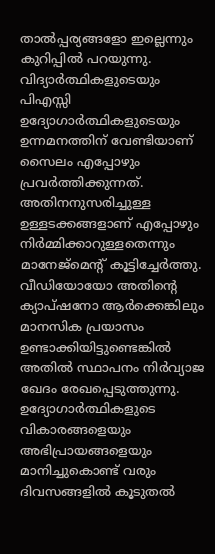താൽപ്പര്യങ്ങളോ ഇല്ലെന്നും കുറിപ്പിൽ പറയുന്നു.
വിദ്യാർത്ഥികളുടെയും പിഎസ്സി ഉദ്യോഗാർത്ഥികളുടെയും ഉന്നമനത്തിന് വേണ്ടിയാണ് സൈലം എപ്പോഴും പ്രവർത്തിക്കുന്നത്. അതിനനുസരിച്ചുള്ള ഉള്ളടക്കങ്ങളാണ് എപ്പോഴും നിർമ്മിക്കാറുള്ളതെന്നും മാനേജ്മെന്റ് കൂട്ടിച്ചേർത്തു. വീഡിയോയോ അതിന്റെ ക്യാപ്ഷനോ ആർക്കെങ്കിലും മാനസിക പ്രയാസം ഉണ്ടാക്കിയിട്ടുണ്ടെങ്കിൽ അതിൽ സ്ഥാപനം നിർവ്യാജ ഖേദം രേഖപ്പെടുത്തുന്നു. ഉദ്യോഗാർത്ഥികളുടെ വികാരങ്ങളെയും അഭിപ്രായങ്ങളെയും മാനിച്ചുകൊണ്ട് വരും ദിവസങ്ങളിൽ കൂടുതൽ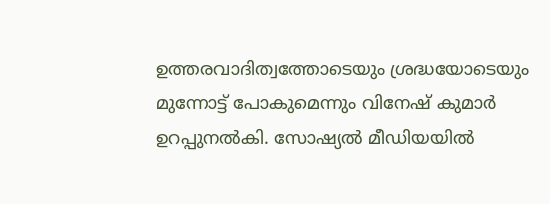ഉത്തരവാദിത്വത്തോടെയും ശ്രദ്ധയോടെയും മുന്നോട്ട് പോകുമെന്നും വിനേഷ് കുമാർ ഉറപ്പുനൽകി. സോഷ്യൽ മീഡിയയിൽ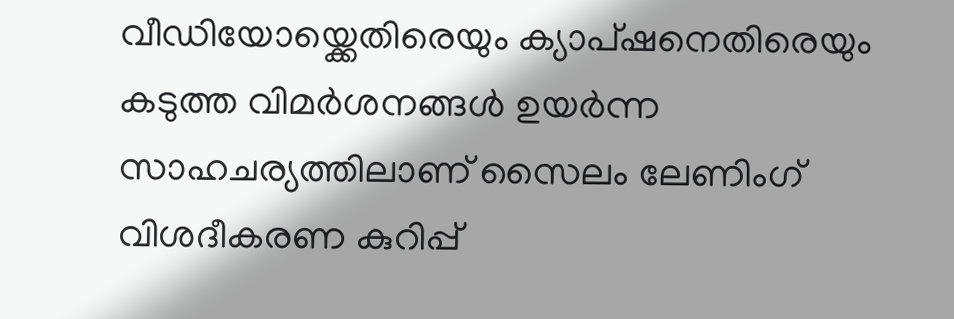വീഡിയോയ്ക്കെതിരെയും ക്യാപ്ഷനെതിരെയും കടുത്ത വിമർശനങ്ങൾ ഉയർന്ന സാഹചര്യത്തിലാണ് സൈലം ലേണിംഗ് വിശദീകരണ കുറിപ്പ്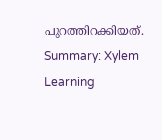പുറത്തിറക്കിയത്.
Summary: Xylem Learning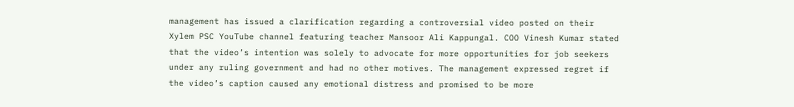management has issued a clarification regarding a controversial video posted on their Xylem PSC YouTube channel featuring teacher Mansoor Ali Kappungal. COO Vinesh Kumar stated that the video’s intention was solely to advocate for more opportunities for job seekers under any ruling government and had no other motives. The management expressed regret if the video’s caption caused any emotional distress and promised to be more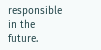responsible in the future.